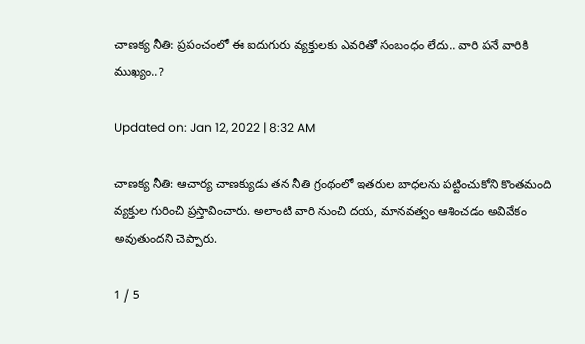చాణక్య నీతి: ప్రపంచంలో ఈ ఐదుగురు వ్యక్తులకు ఎవరితో సంబంధం లేదు.. వారి పనే వారికి ముఖ్యం..?

Updated on: Jan 12, 2022 | 8:32 AM

చాణక్య నీతి: ఆచార్య చాణక్యుడు తన నీతి గ్రంథంలో ఇతరుల బాధలను పట్టించుకోని కొంతమంది వ్యక్తుల గురించి ప్రస్తావించారు. అలాంటి వారి నుంచి దయ, మానవత్వం ఆశించడం అవివేకం అవుతుందని చెప్పారు.

1 / 5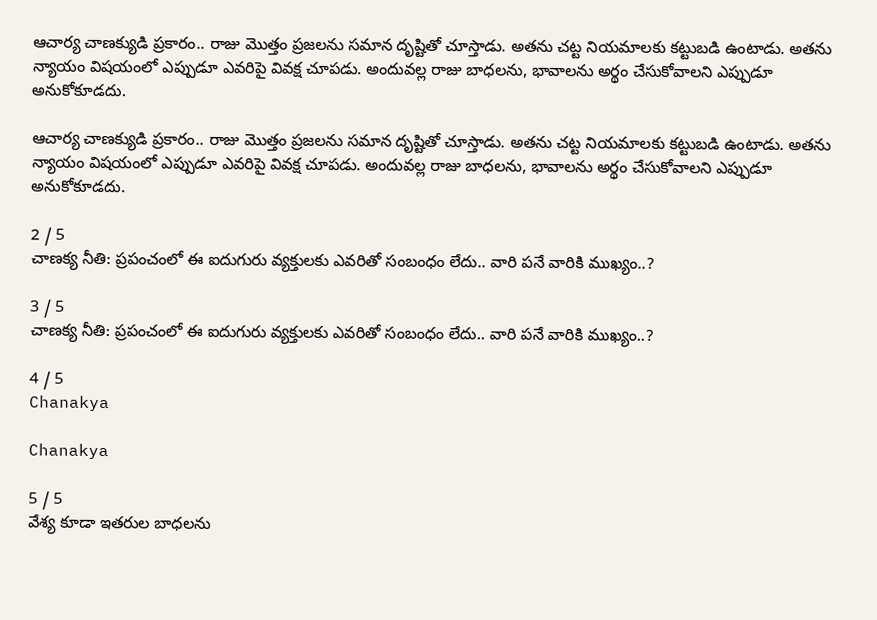ఆచార్య చాణక్యుడి ప్రకారం.. రాజు మొత్తం ప్రజలను సమాన దృష్టితో చూస్తాడు. అతను చట్ట నియమాలకు కట్టుబడి ఉంటాడు. అతను న్యాయం విషయంలో ఎప్పుడూ ఎవరిపై వివక్ష చూపడు. అందువల్ల రాజు బాధలను, భావాలను అర్థం చేసుకోవాలని ఎప్పుడూ అనుకోకూడదు.

ఆచార్య చాణక్యుడి ప్రకారం.. రాజు మొత్తం ప్రజలను సమాన దృష్టితో చూస్తాడు. అతను చట్ట నియమాలకు కట్టుబడి ఉంటాడు. అతను న్యాయం విషయంలో ఎప్పుడూ ఎవరిపై వివక్ష చూపడు. అందువల్ల రాజు బాధలను, భావాలను అర్థం చేసుకోవాలని ఎప్పుడూ అనుకోకూడదు.

2 / 5
చాణక్య నీతి: ప్రపంచంలో ఈ ఐదుగురు వ్యక్తులకు ఎవరితో సంబంధం లేదు.. వారి పనే వారికి ముఖ్యం..?

3 / 5
చాణక్య నీతి: ప్రపంచంలో ఈ ఐదుగురు వ్యక్తులకు ఎవరితో సంబంధం లేదు.. వారి పనే వారికి ముఖ్యం..?

4 / 5
Chanakya

Chanakya

5 / 5
వేశ్య కూడా ఇతరుల బాధలను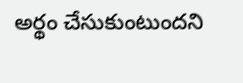అర్థం చేసుకుంటుందని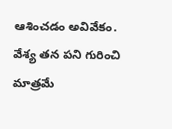ఆశించడం అవివేకం. వేశ్య తన పని గురించి మాత్రమే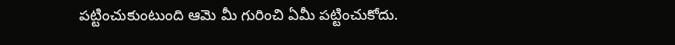పట్టించుకుంటుంది ఆమె మీ గురించి ఏమీ పట్టించుకోదు.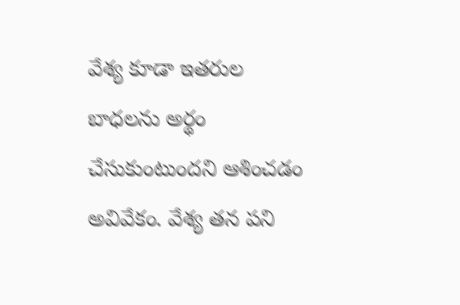వేశ్య కూడా ఇతరుల బాధలను అర్థం చేసుకుంటుందని ఆశించడం అవివేకం. వేశ్య తన పని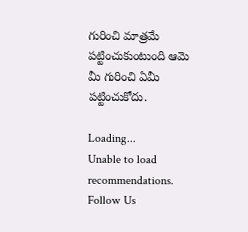గురించి మాత్రమే పట్టించుకుంటుంది ఆమె మీ గురించి ఏమీ పట్టించుకోదు.

Loading...
Unable to load recommendations.
Follow Us